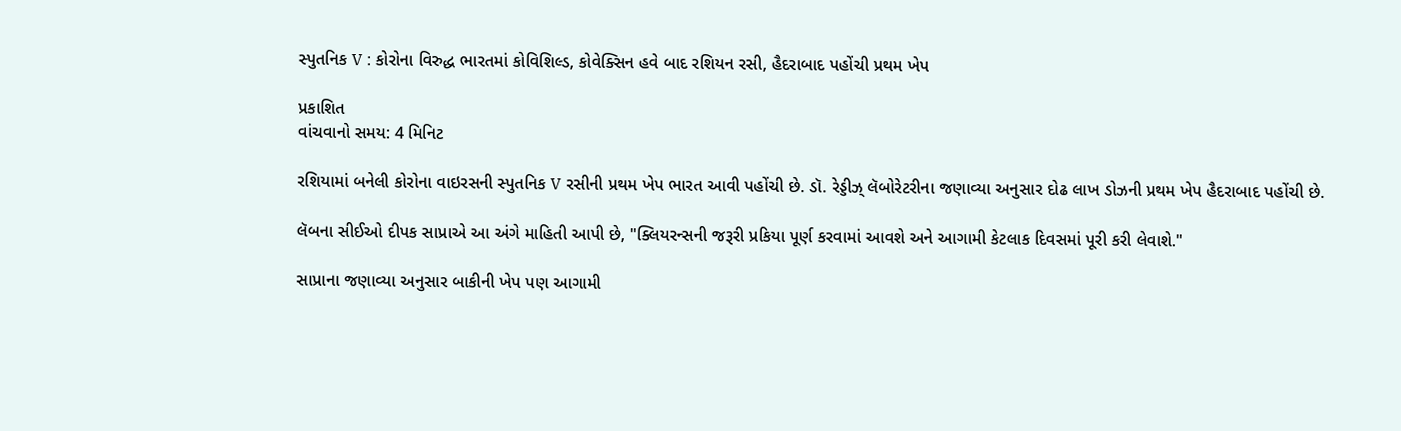સ્પુતનિક V : કોરોના વિરુદ્ધ ભારતમાં કોવિશિલ્ડ, કોવેક્સિન હવે બાદ રશિયન રસી, હૈદરાબાદ પહોંચી પ્રથમ ખેપ

પ્રકાશિત
વાંચવાનો સમય: 4 મિનિટ

રશિયામાં બનેલી કોરોના વાઇરસની સ્પુતનિક V રસીની પ્રથમ ખેપ ભારત આવી પહોંચી છે. ડૉ. રેડ્ડીઝ્ લૅબોરેટરીના જણાવ્યા અનુસાર દોઢ લાખ ડોઝની પ્રથમ ખેપ હૈદરાબાદ પહોંચી છે.

લૅબના સીઈઓ દીપક સાપ્રાએ આ અંગે માહિતી આપી છે, "ક્લિયરન્સની જરૂરી પ્રકિયા પૂર્ણ કરવામાં આવશે અને આગામી કેટલાક દિવસમાં પૂરી કરી લેવાશે."

સાપ્રાના જણાવ્યા અનુસાર બાકીની ખેપ પણ આગામી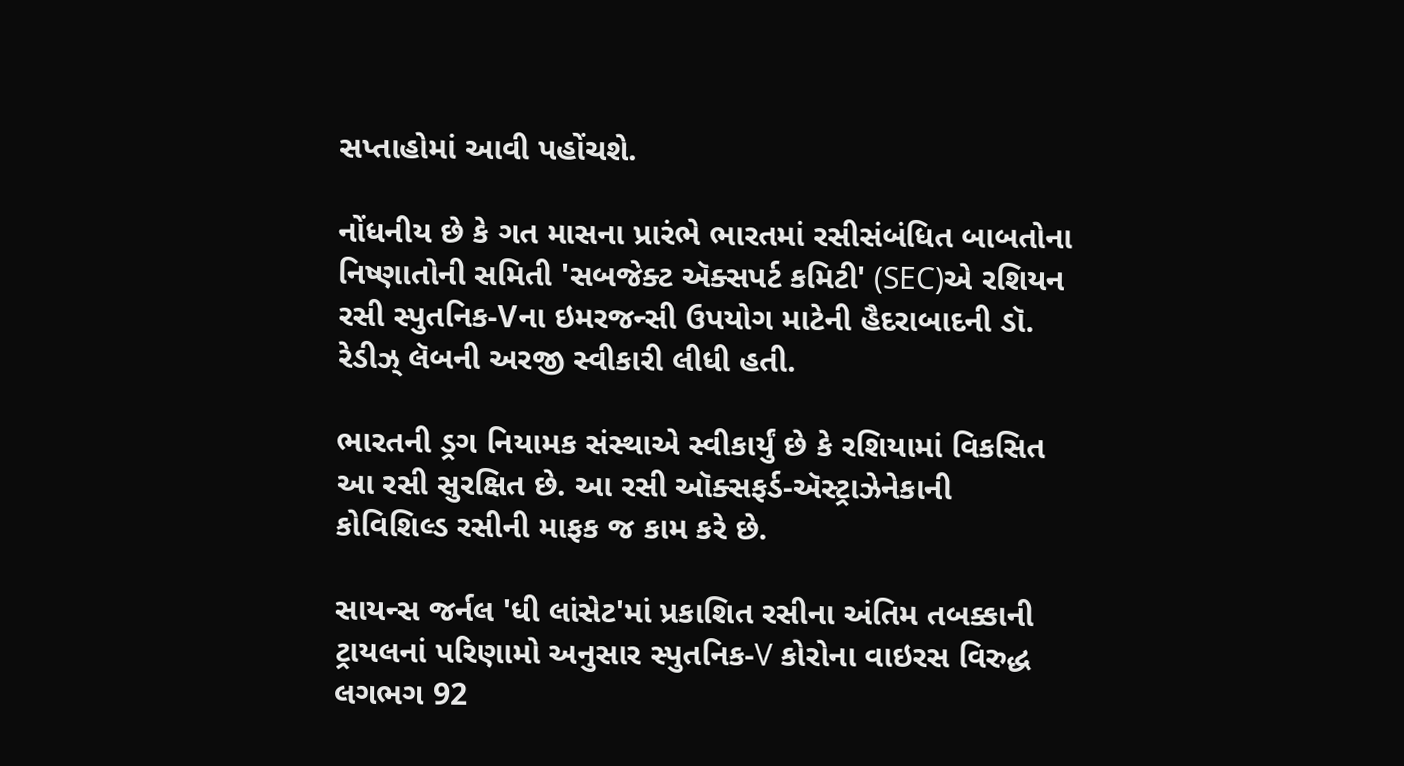સપ્તાહોમાં આવી પહોંચશે.

નોંધનીય છે કે ગત માસના પ્રારંભે ભારતમાં રસીસંબંધિત બાબતોના નિષ્ણાતોની સમિતી 'સબજેક્ટ ઍક્સપર્ટ કમિટી' (SEC)એ રશિયન રસી સ્પુતનિક-Vના ઇમરજન્સી ઉપયોગ માટેની હૈદરાબાદની ડૉ. રેડીઝ્ લૅબની અરજી સ્વીકારી લીધી હતી.

ભારતની ડ્રગ નિયામક સંસ્થાએ સ્વીકાર્યું છે કે રશિયામાં વિકસિત આ રસી સુરક્ષિત છે. આ રસી ઑક્સફર્ડ-ઍસ્ટ્રાઝેનેકાની કોવિશિલ્ડ રસીની માફક જ કામ કરે છે.

સાયન્સ જર્નલ 'ધી લાંસેટ'માં પ્રકાશિત રસીના અંતિમ તબક્કાની ટ્રાયલનાં પરિણામો અનુસાર સ્પુતનિક-V કોરોના વાઇરસ વિરુદ્ધ લગભગ 92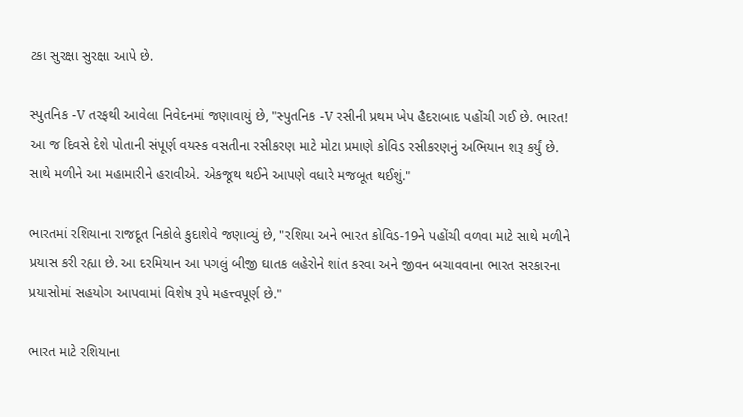ટકા સુરક્ષા સુરક્ષા આપે છે.

સ્પુતનિક -V તરફથી આવેલા નિવેદનમાં જણાવાયું છે, "સ્પુતનિક -V રસીની પ્રથમ ખેપ હૈદરાબાદ પહોંચી ગઈ છે. ભારત! આ જ દિવસે દેશે પોતાની સંપૂર્ણ વયસ્ક વસતીના રસીકરણ માટે મોટા પ્રમાણે કોવિડ રસીકરણનું અભિયાન શરૂ કર્યું છે. સાથે મળીને આ મહામારીને હરાવીએ. એકજૂથ થઈને આપણે વધારે મજબૂત થઈશું."

ભારતમાં રશિયાના રાજદૂત નિકોલે કુદાશેવે જણાવ્યું છે, "રશિયા અને ભારત કોવિડ-19ને પહોંચી વળવા માટે સાથે મળીને પ્રયાસ કરી રહ્યા છે. આ દરમિયાન આ પગલું બીજી ઘાતક લહેરોને શાંત કરવા અને જીવન બચાવવાના ભારત સરકારના પ્રયાસોમાં સહયોગ આપવામાં વિશેષ રૂપે મહત્ત્વપૂર્ણ છે."

ભારત માટે રશિયાના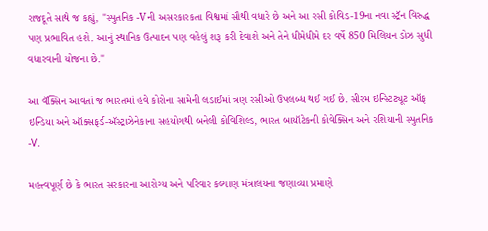રાજદૂતે સાથે જ કહ્યું, "સ્પુતનિક -Vની અસરકારકતા વિશ્વમાં સૌથી વધારે છે અને આ રસી કોવિડ-19ના નવા સ્ટ્રૅન વિરુદ્ધ પણ પ્રભાવિત હશે. આનું સ્થાનિક ઉત્પાદન પણ વહેલું શરૂ કરી દેવાશે અને તેને ધીમેધીમે દર વર્ષે 850 મિલિયન ડોઝ સુધી વધારવાની યોજના છે."

આ વૅક્સિન આવતાં જ ભારતમાં હવે કોરોના સામેની લડાઈમાં ત્રણ રસીઓ ઉપલબ્ધ થઈ ગઈ છે. સીરમ ઇન્સ્ટિટ્યૂટ ઑફ ઇન્ડિયા અને ઑક્સફર્ડ-ઍસ્ટ્રાઝેનેકાના સહયોગથી બનેલી કોવિશિલ્ડ, ભારત બાયૉટેકની કોવેક્સિન અને રશિયાની સ્પુતનિક -V.

મહત્ત્વપૂર્ણ છે કે ભારત સરકારના આરોગ્ય અને પરિવાર કલ્યાણ મંત્રાલયના જણાવ્યા પ્રમાણે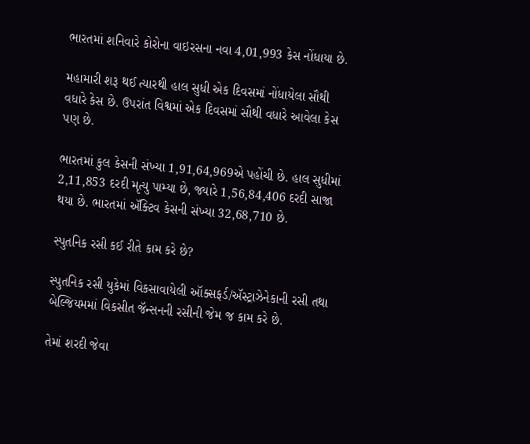ભારતમાં શનિવારે કોરોના વાઇરસના નવા 4,01,993 કેસ નોંધાયા છે.

મહામારી શરૂ થઈ ત્યારથી હાલ સુધી એક દિવસમાં નોંધાયેલા સૌથી વધારે કેસ છે. ઉપરાંત વિશ્વમાં એક દિવસમાં સૌથી વધારે આવેલા કેસ પણ છે.

ભારતમાં કુલ કેસની સંખ્યા 1,91,64,969એ પહોંચી છે. હાલ સુધીમાં 2,11,853 દરદી મૃત્યુ પામ્યા છે, જ્યારે 1,56,84,406 દરદી સાજા થયા છે. ભારતમાં ઍક્ટિવ કેસની સંખ્યા 32,68,710 છે.

સ્પુતનિક રસી કઈ રીતે કામ કરે છે?

સ્પુતનિક રસી યુકેમાં વિકસાવાયેલી ઑક્સફર્ડ/ઍસ્ટ્રાઝેનેકાની રસી તથા બેલ્જિયમમાં વિકસીત જૅન્સનની રસીની જેમ જ કામ કરે છે.

તેમાં શરદી જેવા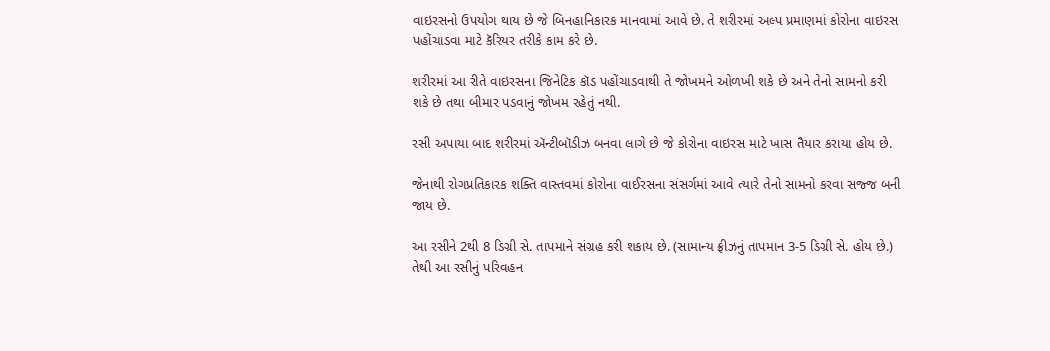વાઇરસનો ઉપયોગ થાય છે જે બિનહાનિકારક માનવામાં આવે છે. તે શરીરમાં અલ્પ પ્રમાણમાં કોરોના વાઇરસ પહોંચાડવા માટે કૅરિયર તરીકે કામ કરે છે.

શરીરમાં આ રીતે વાઇરસના જિનેટિક કૉડ પહોંચાડવાથી તે જોખમને ઓળખી શકે છે અને તેનો સામનો કરી શકે છે તથા બીમાર પડવાનું જોખમ રહેતું નથી.

રસી અપાયા બાદ શરીરમાં ઍન્ટીબૉડીઝ બનવા લાગે છે જે કોરોના વાઇરસ માટે ખાસ તૈયાર કરાયા હોય છે.

જેનાથી રોગપ્રતિકારક શક્તિ વાસ્તવમાં કોરોના વાઈરસના સંસર્ગમાં આવે ત્યારે તેનો સામનો કરવા સજ્જ બની જાય છે.

આ રસીને 2થી 8 ડિગ્રી સે. તાપમાને સંગ્રહ કરી શકાય છે. (સામાન્ય ફ્રીઝનું તાપમાન 3-5 ડિગ્રી સે. હોય છે.) તેથી આ રસીનું પરિવહન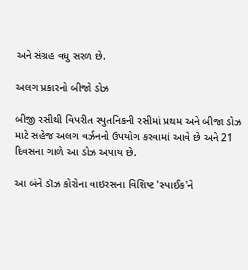અને સંગ્રહ વધુ સરળ છે.

અલગ પ્રકારનો બીજો ડોઝ

બીજી રસીથી વિપરીત સ્પુતનિકની રસીમાં પ્રથમ અને બીજા ડોઝ માટે સહેજ અલગ વર્ઝનનો ઉપયોગ કરવામાં આવે છે અને 21 દિવસના ગાળે આ ડોઝ અપાય છે.

આ બંને ડૉઝ કોરોના વાઇરસના વિશિષ્ટ 'સ્પાઈક'ને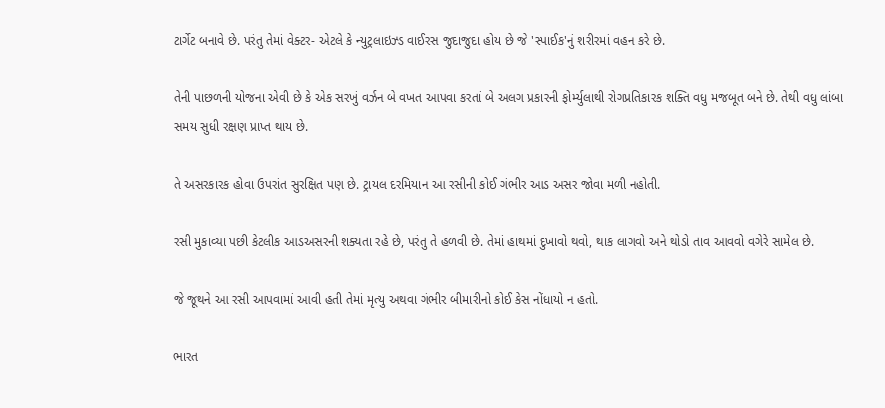ટાર્ગેટ બનાવે છે. પરંતુ તેમાં વેક્ટર- એટલે કે ન્યુટ્રલાઇઝ્ડ વાઈરસ જુદાજુદા હોય છે જે 'સ્પાઈક'નું શરીરમાં વહન કરે છે.

તેની પાછળની યોજના એવી છે કે એક સરખું વર્ઝન બે વખત આપવા કરતાં બે અલગ પ્રકારની ફોર્મ્યુલાથી રોગપ્રતિકારક શક્તિ વધુ મજબૂત બને છે. તેથી વધુ લાંબા સમય સુધી રક્ષણ પ્રાપ્ત થાય છે.

તે અસરકારક હોવા ઉપરાંત સુરક્ષિત પણ છે. ટ્રાયલ દરમિયાન આ રસીની કોઈ ગંભીર આડ અસર જોવા મળી નહોતી.

રસી મુકાવ્યા પછી કેટલીક આડઅસરની શક્યતા રહે છે, પરંતુ તે હળવી છે. તેમાં હાથમાં દુખાવો થવો, થાક લાગવો અને થોડો તાવ આવવો વગેરે સામેલ છે.

જે જૂથને આ રસી આપવામાં આવી હતી તેમાં મૃત્યુ અથવા ગંભીર બીમારીનો કોઈ કેસ નોંધાયો ન હતો.

ભારત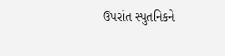ઉપરાંત સ્પુતનિકને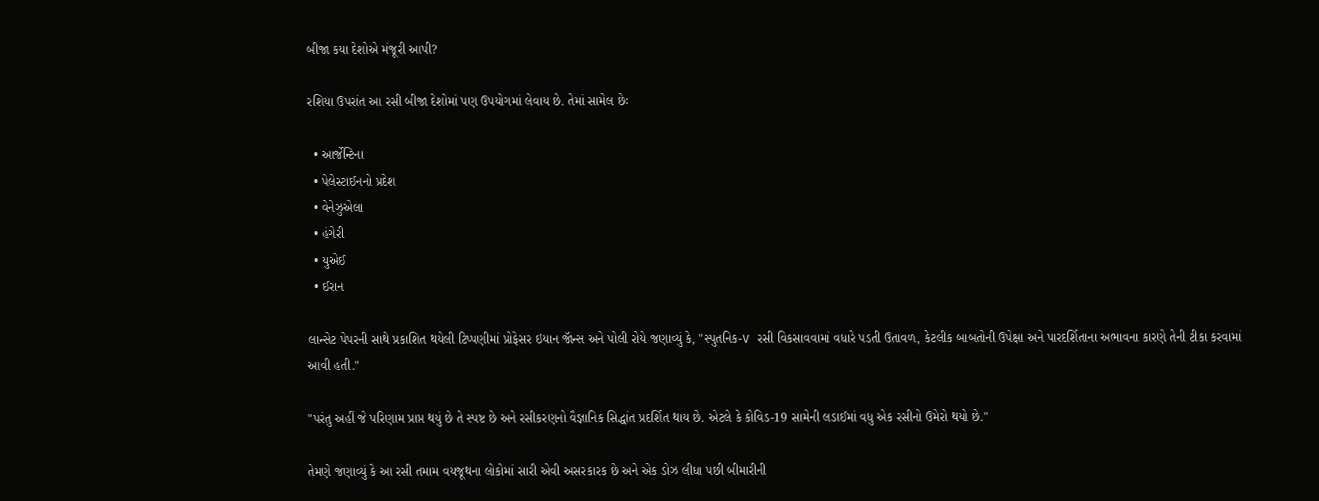બીજા કયા દેશોએ મંજૂરી આપી?

રશિયા ઉપરાંત આ રસી બીજા દેશોમાં પણ ઉપયોગમાં લેવાય છે. તેમાં સામેલ છેઃ

  • આર્જેન્ટિના
  • પેલેસ્ટાઈનનો પ્રદેશ
  • વેનેઝુએલા
  • હંગેરી
  • યુએઈ
  • ઈરાન

લાન્સેટ પેપરની સાથે પ્રકાશિત થયેલી ટિપ્પણીમાં પ્રોફેસર ઇયાન જૉન્સ અને પોલી રોયે જણાવ્યું કે, "સ્પુતનિક-V રસી વિકસાવવામાં વધારે પડતી ઉતાવળ, કેટલીક બાબતોની ઉપેક્ષા અને પારદર્શિતાના અભાવના કારણે તેની ટીકા કરવામાં આવી હતી."

"પરંતુ અહીં જે પરિણામ પ્રાપ્ત થયું છે તે સ્પષ્ટ છે અને રસીકરણનો વૈજ્ઞાનિક સિદ્ધાંત પ્રદર્શિત થાય છે. એટલે કે કોવિડ-19 સામેની લડાઈમાં વધુ એક રસીનો ઉમેરો થયો છે."

તેમણે જણાવ્યું કે આ રસી તમામ વયજૂથના લોકોમાં સારી એવી અસરકારક છે અને એક ડોઝ લીધા પછી બીમારીની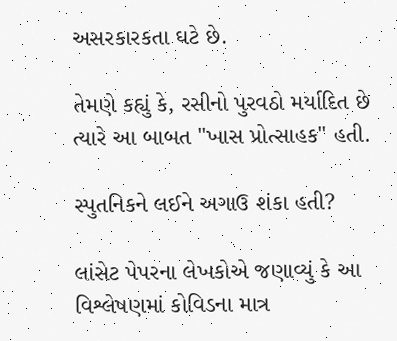અસરકારકતા ઘટે છે.

તેમણે કહ્યું કે, રસીનો પુરવઠો મર્યાદિત છે ત્યારે આ બાબત "ખાસ પ્રોત્સાહક" હતી.

સ્પુતનિકને લઈને અગાઉ શંકા હતી?

લાંસેટ પેપરના લેખકોએ જણાવ્યું કે આ વિશ્લેષણમાં કોવિડના માત્ર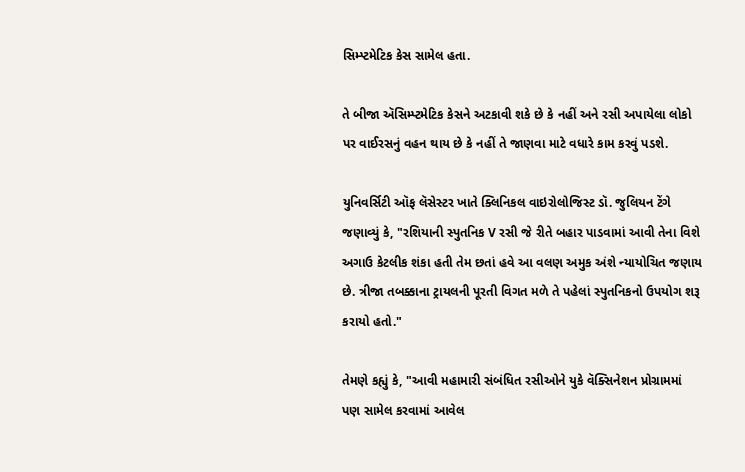સિમ્પ્ટમેટિક કેસ સામેલ હતા.

તે બીજા ઍસિમ્પ્ટમેટિક કેસને અટકાવી શકે છે કે નહીં અને રસી અપાયેલા લોકો પર વાઈરસનું વહન થાય છે કે નહીં તે જાણવા માટે વધારે કામ કરવું પડશે.

યુનિવર્સિટી ઑફ લૅસેસ્ટર ખાતે ક્લિનિકલ વાઇરોલોજિસ્ટ ડૉ. જુલિયન ટેંગે જણાવ્યું કે, "રશિયાની સ્પુતનિક V રસી જે રીતે બહાર પાડવામાં આવી તેના વિશે અગાઉ કેટલીક શંકા હતી તેમ છતાં હવે આ વલણ અમુક અંશે ન્યાયોચિત જણાય છે. ત્રીજા તબક્કાના ટ્રાયલની પૂરતી વિગત મળે તે પહેલાં સ્પુતનિકનો ઉપયોગ શરૂ કરાયો હતો."

તેમણે કહ્યું કે, "આવી મહામારી સંબંધિત રસીઓને યુકે વૅક્સિનેશન પ્રોગ્રામમાં પણ સામેલ કરવામાં આવેલ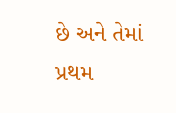છે અને તેમાં પ્રથમ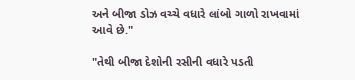અને બીજા ડોઝ વચ્ચે વધારે લાંબો ગાળો રાખવામાં આવે છે."

"તેથી બીજા દેશોની રસીની વધારે પડતી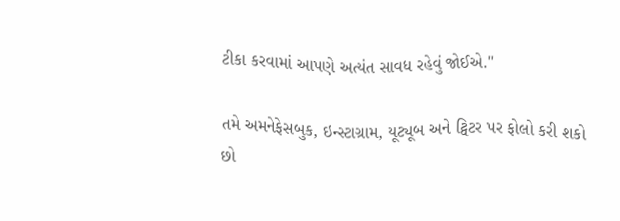ટીકા કરવામાં આપણે અત્યંત સાવધ રહેવું જોઈએ."

તમે અમનેફેસબુક, ઇન્સ્ટાગ્રામ, યૂટ્યૂબ અને ટ્વિટર પર ફોલો કરી શકો છો